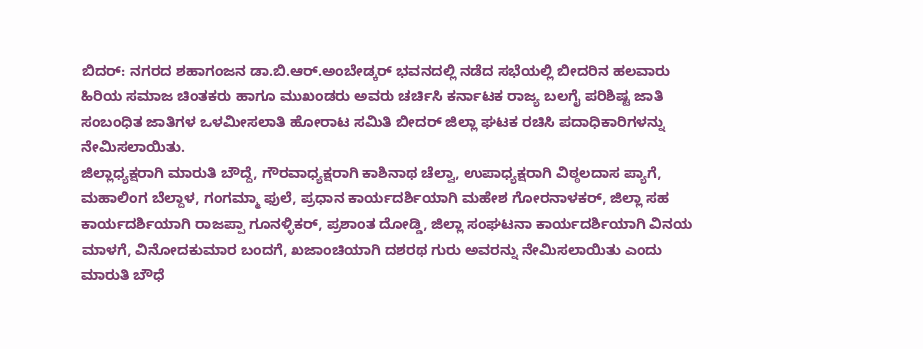ಬಿದರ್: ನಗರದ ಶಹಾಗಂಜನ ಡಾ.ಬಿ.ಆರ್.ಅಂಬೇಡ್ಕರ್ ಭವನದಲ್ಲಿ ನಡೆದ ಸಭೆಯಲ್ಲಿ ಬೀದರಿನ ಹಲವಾರು ಹಿರಿಯ ಸಮಾಜ ಚಿಂತಕರು ಹಾಗೂ ಮುಖಂಡರು ಅವರು ಚರ್ಚಿಸಿ ಕರ್ನಾಟಕ ರಾಜ್ಯ ಬಲಗೈ ಪರಿಶಿಷ್ಟ ಜಾತಿ ಸಂಬಂಧಿತ ಜಾತಿಗಳ ಒಳಮೀಸಲಾತಿ ಹೋರಾಟ ಸಮಿತಿ ಬೀದರ್ ಜಿಲ್ಲಾ ಘಟಕ ರಚಿಸಿ ಪದಾಧಿಕಾರಿಗಳನ್ನು ನೇಮಿಸಲಾಯಿತು.
ಜಿಲ್ಲಾಧ್ಯಕ್ಷರಾಗಿ ಮಾರುತಿ ಬೌದ್ದೆ, ಗೌರವಾಧ್ಯಕ್ಷರಾಗಿ ಕಾಶಿನಾಥ ಚೆಲ್ವಾ, ಉಪಾಧ್ಯಕ್ಷರಾಗಿ ವಿಠ್ಠಲದಾಸ ಪ್ಯಾಗೆ, ಮಹಾಲಿಂಗ ಬೆಲ್ದಾಳ, ಗಂಗಮ್ಮಾ ಫುಲೆ, ಪ್ರಧಾನ ಕಾರ್ಯದರ್ಶಿಯಾಗಿ ಮಹೇಶ ಗೋರನಾಳಕರ್, ಜಿಲ್ಲಾ ಸಹ ಕಾರ್ಯದರ್ಶಿಯಾಗಿ ರಾಜಪ್ಪಾ ಗೂನಳ್ಳಿಕರ್, ಪ್ರಶಾಂತ ದೋಡ್ಡಿ, ಜಿಲ್ಲಾ ಸಂಘಟನಾ ಕಾರ್ಯದರ್ಶಿಯಾಗಿ ವಿನಯ ಮಾಳಗೆ, ವಿನೋದಕುಮಾರ ಬಂದಗೆ, ಖಜಾಂಚಿಯಾಗಿ ದಶರಥ ಗುರು ಅವರನ್ನು ನೇಮಿಸಲಾಯಿತು ಎಂದು ಮಾರುತಿ ಬೌಧೆ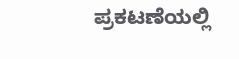ಪ್ರಕಟಣೆಯಲ್ಲಿ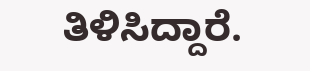ತಿಳಿಸಿದ್ದಾರೆ.